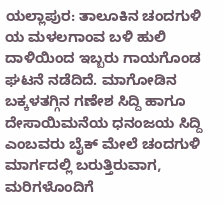ಯಲ್ಲಾಪುರ: ತಾಲೂಕಿನ ಚಂದಗುಳಿ ಯ ಮಳಲಗಾಂವ ಬಳಿ ಹುಲಿ ದಾಳಿಯಿಂದ ಇಬ್ಬರು ಗಾಯಗೊಂಡ ಘಟನೆ ನಡೆದಿದೆ. ಮಾಗೋಡಿನ ಬಕ್ಕಳತಗ್ಗಿನ ಗಣೇಶ ಸಿದ್ದಿ ಹಾಗೂ ದೇಸಾಯಿಮನೆಯ ಧನಂಜಯ ಸಿದ್ದಿ ಎಂಬವರು ಬೈಕ್ ಮೇಲೆ ಚಂದಗುಳಿ ಮಾರ್ಗದಲ್ಲಿ ಬರುತ್ತಿರುವಾಗ, ಮರಿಗಳೊಂದಿಗೆ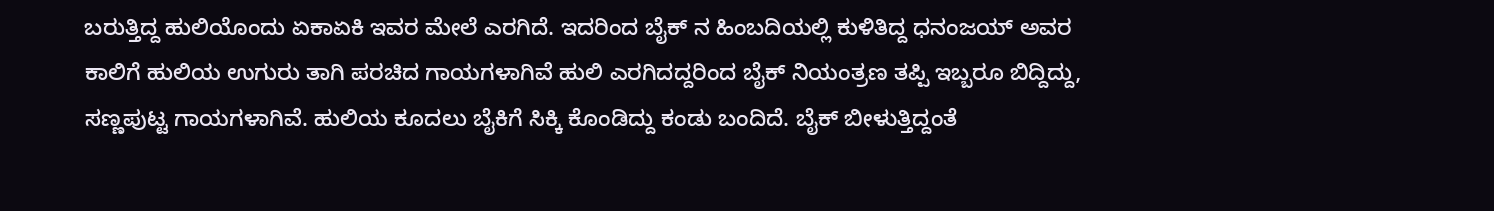ಬರುತ್ತಿದ್ದ ಹುಲಿಯೊಂದು ಏಕಾಏಕಿ ಇವರ ಮೇಲೆ ಎರಗಿದೆ. ಇದರಿಂದ ಬೈಕ್ ನ ಹಿಂಬದಿಯಲ್ಲಿ ಕುಳಿತಿದ್ದ ಧನಂಜಯ್ ಅವರ ಕಾಲಿಗೆ ಹುಲಿಯ ಉಗುರು ತಾಗಿ ಪರಚಿದ ಗಾಯಗಳಾಗಿವೆ ಹುಲಿ ಎರಗಿದದ್ದರಿಂದ ಬೈಕ್ ನಿಯಂತ್ರಣ ತಪ್ಪಿ ಇಬ್ಬರೂ ಬಿದ್ದಿದ್ದು, ಸಣ್ಣಪುಟ್ಟ ಗಾಯಗಳಾಗಿವೆ. ಹುಲಿಯ ಕೂದಲು ಬೈಕಿಗೆ ಸಿಕ್ಕಿ ಕೊಂಡಿದ್ದು ಕಂಡು ಬಂದಿದೆ. ಬೈಕ್ ಬೀಳುತ್ತಿದ್ದಂತೆ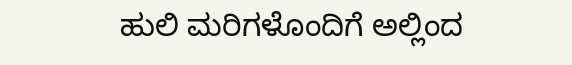ಹುಲಿ ಮರಿಗಳೊಂದಿಗೆ ಅಲ್ಲಿಂದ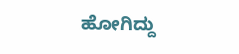ಹೋಗಿದ್ದು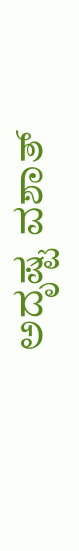ಅದೃಷ್ಟ ವಶಾತ್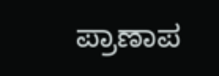ಪ್ರಾಣಾಪ